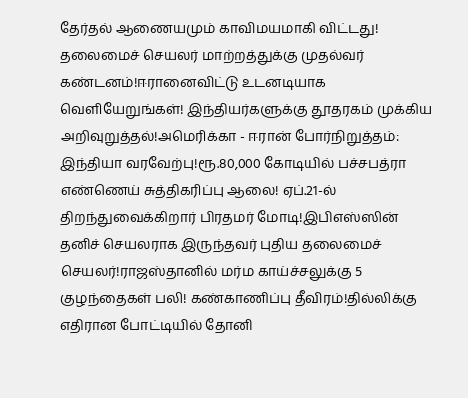தேர்தல் ஆணையமும் காவிமயமாகி விட்டது! தலைமைச் செயலர் மாற்றத்துக்கு முதல்வர் கண்டனம்!ஈரானைவிட்டு உடனடியாக வெளியேறுங்கள்! இந்தியர்களுக்கு தூதரகம் முக்கிய அறிவுறுத்தல்!அமெரிக்கா - ஈரான் போர்நிறுத்தம்: இந்தியா வரவேற்பு!ரூ.80,000 கோடியில் பச்சபத்ரா எண்ணெய் சுத்திகரிப்பு ஆலை! ஏப்.21-ல் திறந்துவைக்கிறார் பிரதமர் மோடி!இபிஎஸ்ஸின் தனிச் செயலராக இருந்தவர் புதிய தலைமைச் செயலர்!ராஜஸ்தானில் மர்ம காய்ச்சலுக்கு 5 குழந்தைகள் பலி! கண்காணிப்பு தீவிரம்!தில்லிக்கு எதிரான போட்டியில் தோனி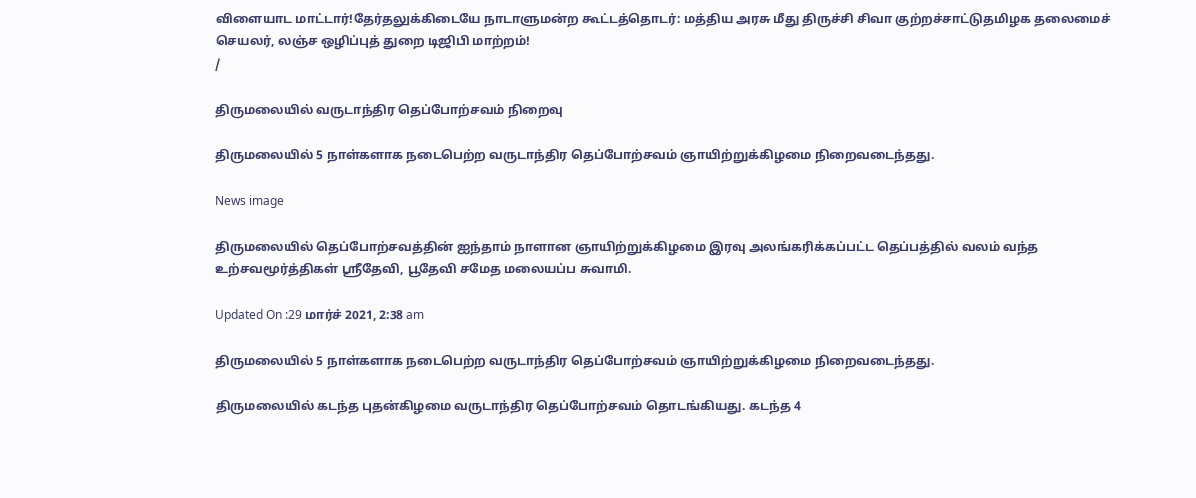விளையாட மாட்டார்!தேர்தலுக்கிடையே நாடாளுமன்ற கூட்டத்தொடர்: மத்திய அரசு மீது திருச்சி சிவா குற்றச்சாட்டுதமிழக தலைமைச் செயலர், லஞ்ச ஒழிப்புத் துறை டிஜிபி மாற்றம்!
/

திருமலையில் வருடாந்திர தெப்போற்சவம் நிறைவு

திருமலையில் 5 நாள்களாக நடைபெற்ற வருடாந்திர தெப்போற்சவம் ஞாயிற்றுக்கிழமை நிறைவடைந்தது.

News image

திருமலையில் தெப்போற்சவத்தின் ஐந்தாம் நாளான ஞாயிற்றுக்கிழமை இரவு அலங்கரிக்கப்பட்ட தெப்பத்தில் வலம் வந்த உற்சவமூர்த்திகள் ஸ்ரீதேவி, பூதேவி சமேத மலையப்ப சுவாமி.

Updated On :29 மார்ச் 2021, 2:38 am

திருமலையில் 5 நாள்களாக நடைபெற்ற வருடாந்திர தெப்போற்சவம் ஞாயிற்றுக்கிழமை நிறைவடைந்தது.

திருமலையில் கடந்த புதன்கிழமை வருடாந்திர தெப்போற்சவம் தொடங்கியது. கடந்த 4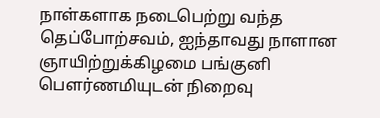நாள்களாக நடைபெற்று வந்த தெப்போற்சவம், ஐந்தாவது நாளான ஞாயிற்றுக்கிழமை பங்குனி பெளர்ணமியுடன் நிறைவு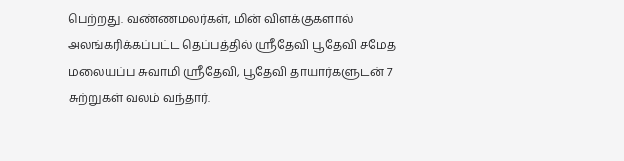பெற்றது. வண்ணமலர்கள், மின் விளக்குகளால் அலங்கரிக்கப்பட்ட தெப்பத்தில் ஸ்ரீதேவி பூதேவி சமேத மலையப்ப சுவாமி ஸ்ரீதேவி, பூதேவி தாயார்களுடன் 7 சுற்றுகள் வலம் வந்தார்.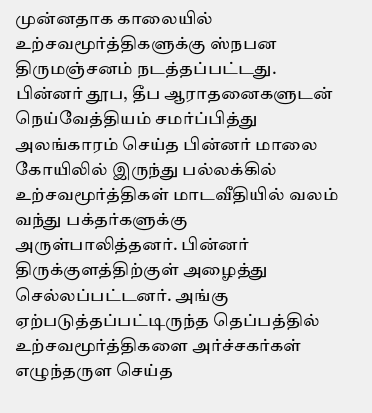முன்னதாக காலையில் உற்சவமூர்த்திகளுக்கு ஸ்நபன திருமஞ்சனம் நடத்தப்பட்டது. பின்னர் தூப, தீப ஆராதனைகளுடன் நெய்வேத்தியம் சமர்ப்பித்து அலங்காரம் செய்த பின்னர் மாலை கோயிலில் இருந்து பல்லக்கில் உற்சவமூர்த்திகள் மாடவீதியில் வலம் வந்து பக்தர்களுக்கு அருள்பாலித்தனர். பின்னர் திருக்குளத்திற்குள் அழைத்து செல்லப்பட்டனர். அங்கு ஏற்படுத்தப்பட்டிருந்த தெப்பத்தில் உற்சவமூர்த்திகளை அர்ச்சகர்கள் எழுந்தருள செய்த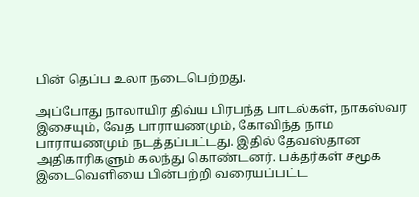பின் தெப்ப உலா நடைபெற்றது.

அப்போது நாலாயிர திவ்ய பிரபந்த பாடல்கள், நாகஸ்வர இசையும், வேத பாராயணமும், கோவிந்த நாம பாராயணமும் நடத்தப்பட்டது. இதில் தேவஸ்தான அதிகாரிகளும் கலந்து கொண்டனர். பக்தர்கள் சமூக இடைவெளியை பின்பற்றி வரையப்பட்ட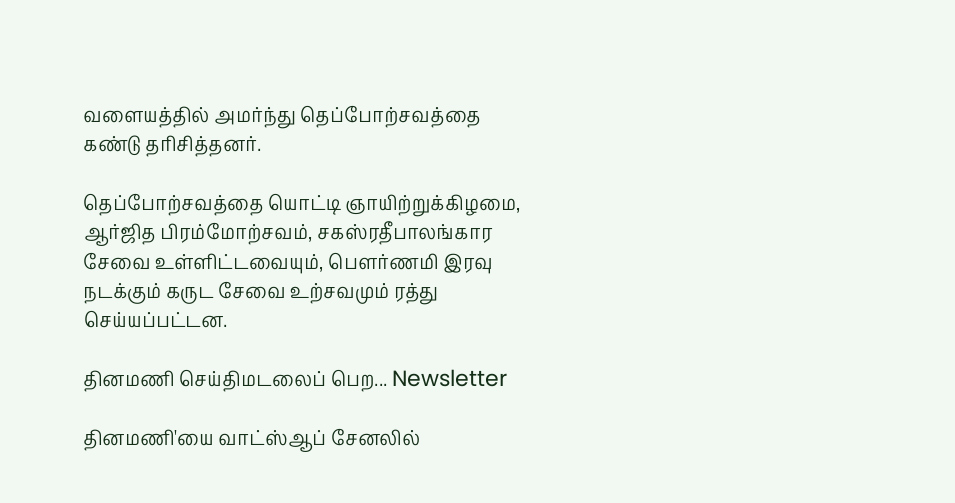வளையத்தில் அமர்ந்து தெப்போற்சவத்தை கண்டு தரிசித்தனர்.

தெப்போற்சவத்தை யொட்டி ஞாயிற்றுக்கிழமை, ஆர்ஜித பிரம்மோற்சவம், சகஸ்ரதீபாலங்கார சேவை உள்ளிட்டவையும், பெளர்ணமி இரவு நடக்கும் கருட சேவை உற்சவமும் ரத்து செய்யப்பட்டன.

தினமணி செய்திமடலைப் பெற... Newsletter

தினமணி'யை வாட்ஸ்ஆப் சேனலில்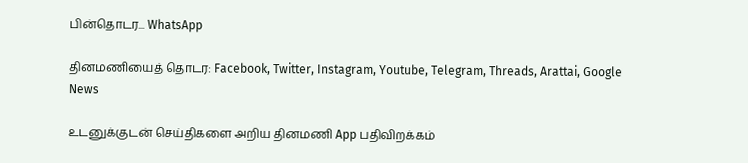பின்தொடர... WhatsApp

தினமணியைத் தொடர: Facebook, Twitter, Instagram, Youtube, Telegram, Threads, Arattai, Google News

உடனுக்குடன் செய்திகளை அறிய தினமணி App பதிவிறக்கம்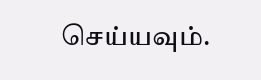செய்யவும்.